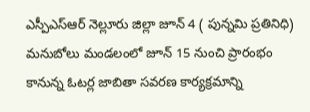ఎస్పీఎస్ఆర్ నెల్లూరు జిల్లా జూన్ 4 ( పున్నమి ప్రతినిధి)
మనుబోలు మండలంలో జూన్ 15 నుంచి ప్రారంభం కానున్న ఓటర్ల జాబితా సవరణ కార్యక్రమాన్ని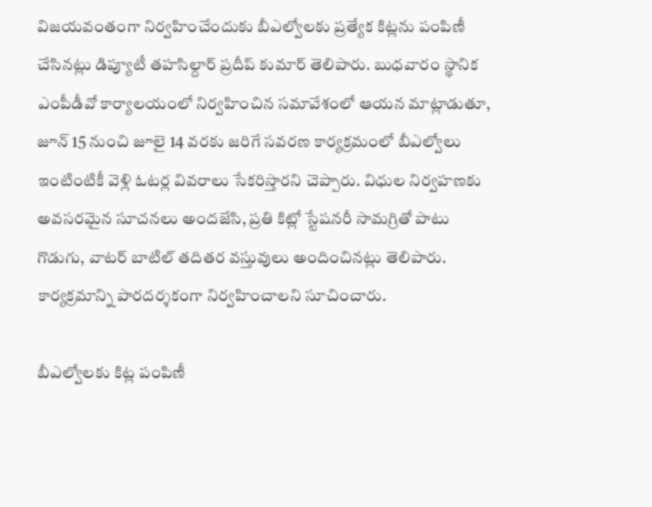విజయవంతంగా నిర్వహించేందుకు బీఎల్వోలకు ప్రత్యేక కిట్లను పంపిణీ చేసినట్లు డిప్యూటీ తహసిల్దార్ ప్రదీప్ కుమార్ తెలిపారు. బుధవారం స్థానిక ఎంపీడీవో కార్యాలయంలో నిర్వహించిన సమావేశంలో ఆయన మాట్లాడుతూ, జూన్ 15 నుంచి జూలై 14 వరకు జరిగే సవరణ కార్యక్రమంలో బీఎల్వోలు ఇంటింటికీ వెళ్లి ఓటర్ల వివరాలు సేకరిస్తారని చెప్పారు. విధుల నిర్వహణకు అవసరమైన సూచనలు అందజేసి, ప్రతి కిట్లో స్టేషనరీ సామగ్రితో పాటు గొడుగు, వాటర్ బాటిల్ తదితర వస్తువులు అందించినట్లు తెలిపారు. కార్యక్రమాన్ని పారదర్శకంగా నిర్వహించాలని సూచించారు.

బీఎల్వోలకు కిట్ల పంపిణీ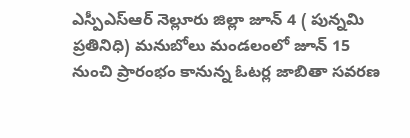ఎస్పీఎస్ఆర్ నెల్లూరు జిల్లా జూన్ 4 ( పున్నమి ప్రతినిధి) మనుబోలు మండలంలో జూన్ 15 నుంచి ప్రారంభం కానున్న ఓటర్ల జాబితా సవరణ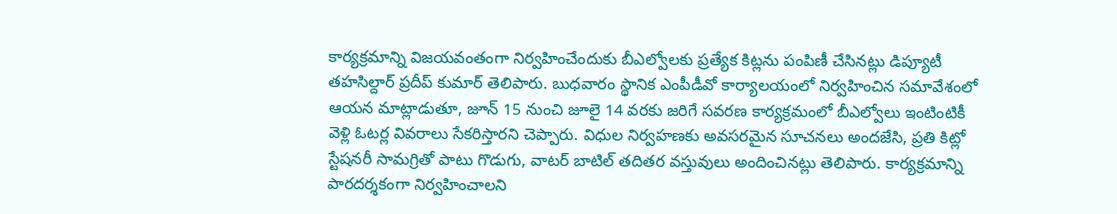కార్యక్రమాన్ని విజయవంతంగా నిర్వహించేందుకు బీఎల్వోలకు ప్రత్యేక కిట్లను పంపిణీ చేసినట్లు డిప్యూటీ తహసిల్దార్ ప్రదీప్ కుమార్ తెలిపారు. బుధవారం స్థానిక ఎంపీడీవో కార్యాలయంలో నిర్వహించిన సమావేశంలో ఆయన మాట్లాడుతూ, జూన్ 15 నుంచి జూలై 14 వరకు జరిగే సవరణ కార్యక్రమంలో బీఎల్వోలు ఇంటింటికీ వెళ్లి ఓటర్ల వివరాలు సేకరిస్తారని చెప్పారు. విధుల నిర్వహణకు అవసరమైన సూచనలు అందజేసి, ప్రతి కిట్లో స్టేషనరీ సామగ్రితో పాటు గొడుగు, వాటర్ బాటిల్ తదితర వస్తువులు అందించినట్లు తెలిపారు. కార్యక్రమాన్ని పారదర్శకంగా నిర్వహించాలని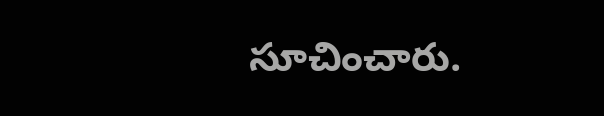సూచించారు.